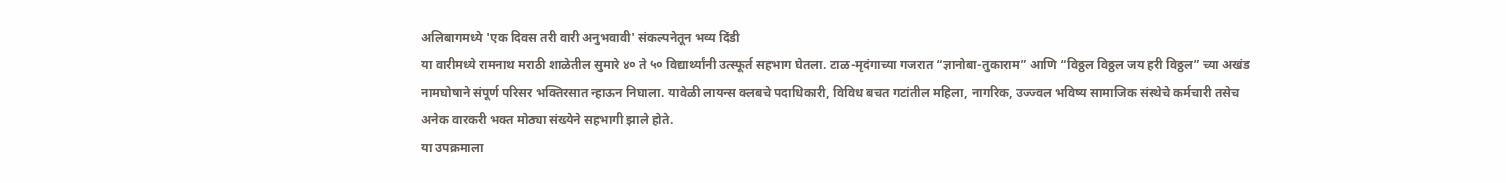अलिबागमध्ये 'एक दिवस तरी वारी अनुभवावी' संकल्पनेतून भव्य दिंडी
या वारीमध्ये रामनाथ मराठी शाळेतील सुमारे ४० ते ५० विद्यार्थ्यांनी उत्स्फूर्त सहभाग घेतला. टाळ-मृदंगाच्या गजरात “ज्ञानोबा-तुकाराम” आणि “विठ्ठल विठ्ठल जय हरी विठ्ठल” च्या अखंड नामघोषाने संपूर्ण परिसर भक्तिरसात न्हाऊन निघाला. यावेळी लायन्स क्लबचे पदाधिकारी, विविध बचत गटांतील महिला, नागरिक, उज्ज्वल भविष्य सामाजिक संस्थेचे कर्मचारी तसेच अनेक वारकरी भक्त मोठ्या संख्येने सहभागी झाले होते.
या उपक्रमाला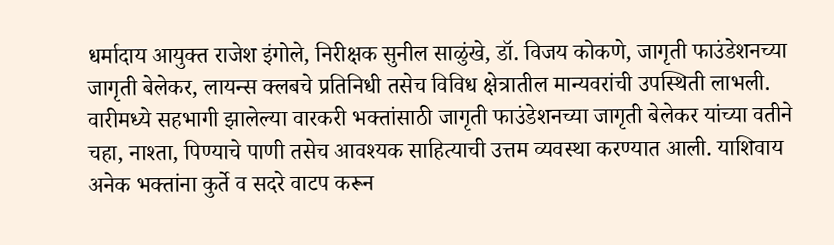धर्मादाय आयुक्त राजेश इंगोले, निरीक्षक सुनील साळुंखे, डॉ. विजय कोकणे, जागृती फाउंडेशनच्या जागृती बेलेकर, लायन्स क्लबचे प्रतिनिधी तसेच विविध क्षेत्रातील मान्यवरांची उपस्थिती लाभली.
वारीमध्ये सहभागी झालेल्या वारकरी भक्तांसाठी जागृती फाउंडेशनच्या जागृती बेलेकर यांच्या वतीने चहा, नाश्ता, पिण्याचे पाणी तसेच आवश्यक साहित्याची उत्तम व्यवस्था करण्यात आली. याशिवाय अनेक भक्तांना कुर्ते व सदरे वाटप करून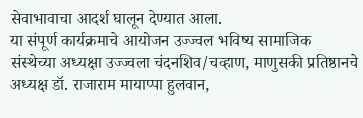सेवाभावाचा आदर्श घालून देण्यात आला.
या संपूर्ण कार्यक्रमाचे आयोजन उज्ज्वल भविष्य सामाजिक संस्थेच्या अध्यक्षा उज्ज्वला चंदनशिव/चव्हाण, माणुसकी प्रतिष्ठानचे अध्यक्ष डॉ. राजाराम मायाप्पा हुलवान,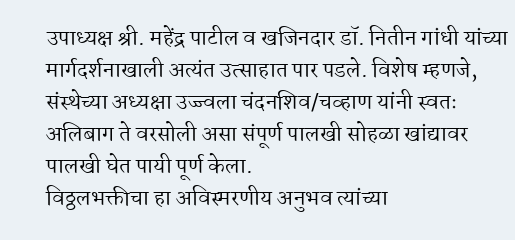उपाध्यक्ष श्री. महेंद्र पाटील व खजिनदार डॉ. नितीन गांधी यांच्या मार्गदर्शनाखाली अत्यंत उत्साहात पार पडले. विशेष म्हणजे, संस्थेच्या अध्यक्षा उज्ज्वला चंदनशिव/चव्हाण यांनी स्वतः अलिबाग ते वरसोली असा संपूर्ण पालखी सोहळा खांद्यावर पालखी घेत पायी पूर्ण केला.
विठ्ठलभक्तीचा हा अविस्मरणीय अनुभव त्यांच्या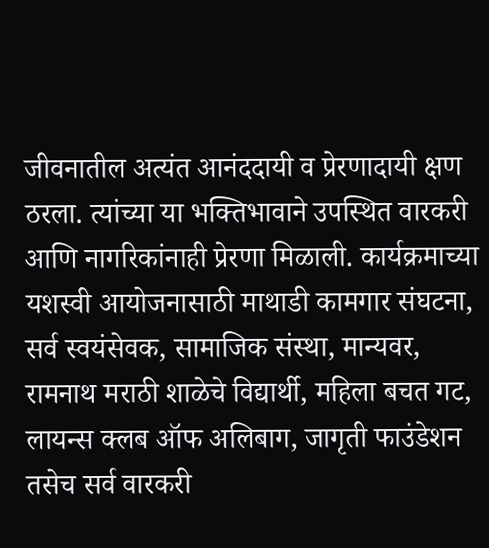जीवनातील अत्यंत आनंददायी व प्रेरणादायी क्षण ठरला. त्यांच्या या भक्तिभावाने उपस्थित वारकरी आणि नागरिकांनाही प्रेरणा मिळाली. कार्यक्रमाच्या यशस्वी आयोजनासाठी माथाडी कामगार संघटना, सर्व स्वयंसेवक, सामाजिक संस्था, मान्यवर, रामनाथ मराठी शाळेचे विद्यार्थी, महिला बचत गट, लायन्स क्लब ऑफ अलिबाग, जागृती फाउंडेशन तसेच सर्व वारकरी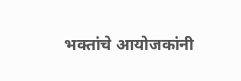भक्तांचे आयोजकांनी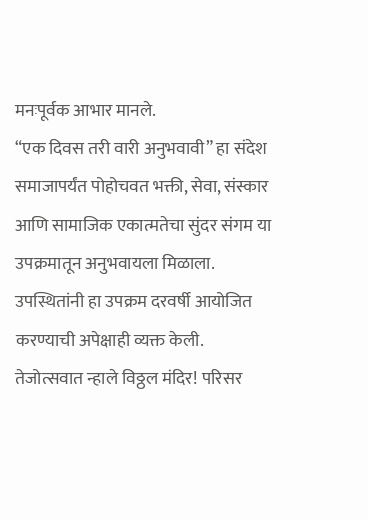मनःपूर्वक आभार मानले.
“एक दिवस तरी वारी अनुभवावी” हा संदेश समाजापर्यंत पोहोचवत भक्ती, सेवा, संस्कार आणि सामाजिक एकात्मतेचा सुंदर संगम या उपक्रमातून अनुभवायला मिळाला. उपस्थितांनी हा उपक्रम दरवर्षी आयोजित करण्याची अपेक्षाही व्यक्त केली.
तेजोत्सवात न्हाले विठ्ठल मंदिर! परिसर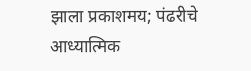झाला प्रकाशमय; पंढरीचे आध्यात्मिक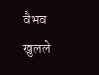वैभव खुलले